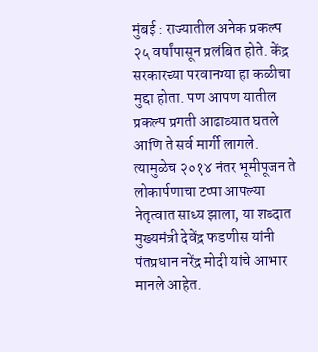मुंबई : राज्यातील अनेक प्रकल्प २५ वर्षांपासून प्रलंबित होते. केंद्र सरकारच्या परवानग्या हा कळीचा मुद्दा होता. पण आपण यातील प्रकल्प प्रगती आढाव्यात घतले आणि ते सर्व मार्गी लागले. त्यामुळेच २०१४ नंतर भूमीपूजन ते लोकार्पणाचा टप्पा आपल्या नेतृत्वात साध्य झाला, या शब्दात मुख्यमंत्री देवेंद्र फडणीस यांनी पंतप्रधान नरेंद्र मोदी यांचे आभार मानले आहेत.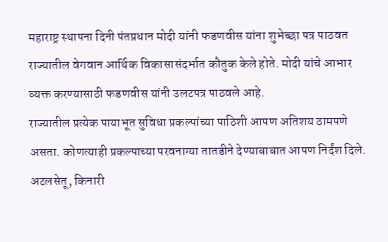महाराष्ट्र स्थापना दिनी पंतप्रधान मोदी यांनी फडणवीस यांना शुभेच्छा पत्र पाठवत राज्यातील वेगवान आर्थिक विकासासंदर्भात कौतुक केले होते. मोदी यांचे आभार व्यक्त करण्यासाठी फडणवीस यांनी उलटपत्र पाठवले आहे.
राज्यातील प्रत्येक पायाभूत सुविधा प्रकल्पांच्या पाठिशी आपण अतिशय ठामपणे असता. कोणत्याही प्रकल्पाच्या परवनाग्या तातडीने देण्याबाबात आपण निर्दंश दिले. अटलसेतू, किनारी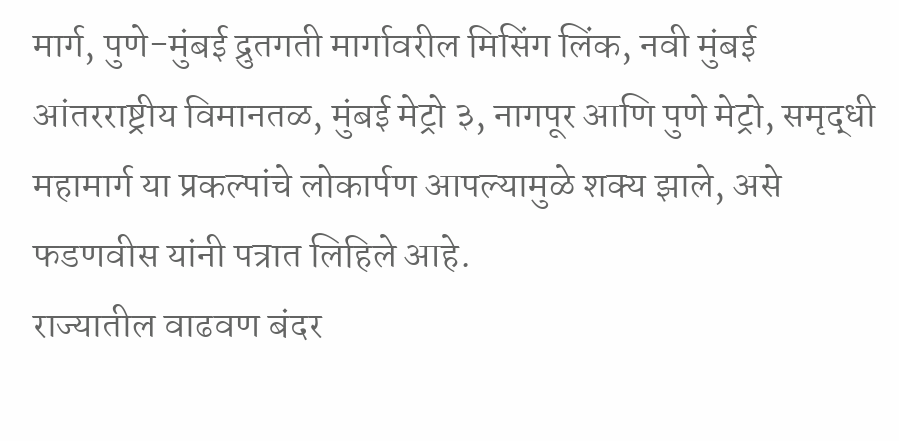मार्ग, पुणे-मुंबई द्रुतगती मार्गावरील मिसिंग लिंक, नवी मुंबई आंतरराष्ट्रीय विमानतळ, मुंबई मेट्रो ३, नागपूर आणि पुणे मेट्रो, समृद्धी महामार्ग या प्रकल्पांचे लोकार्पण आपल्यामुळे शक्य झाले, असे फडणवीस यांनी पत्रात लिहिले आहे.
राज्यातील वाढवण बंदर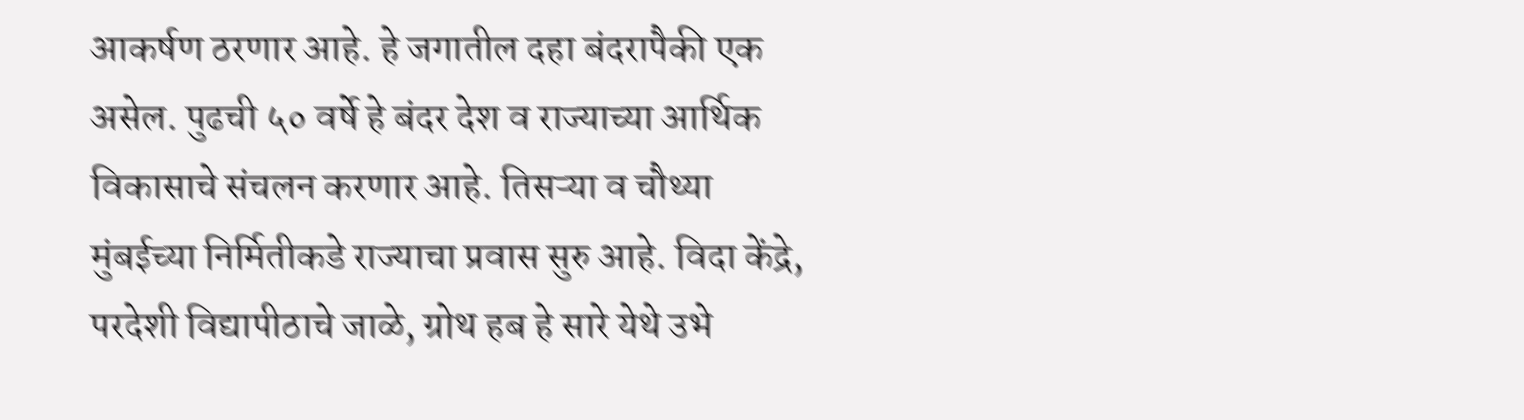आकर्षण ठरणार आहे. हे जगातील दहा बंदरापैकी एक असेल. पुढची ५० वर्षे हे बंदर देश व राज्याच्या आर्थिक विकासाचे संचलन करणार आहे. तिसऱ्या व चौथ्या मुंबईच्या निर्मितीकडे राज्याचा प्रवास सुरु आहे. विदा केंद्रे, परदेशी विद्यापीठाचे जाळे, ग्रोथ हब हे सारे येथे उभे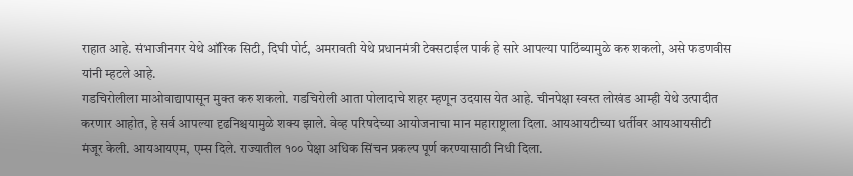राहात आहे. संभाजीनगर येथे ऑरिक सिटी, दिघी पोर्ट, अमरावती येथे प्रधानमंत्री टेक्सटाईल पार्क हे सारे आपल्या पाठिंब्यामुळे करु शकलो, असे फडणवीस यांनी म्हटले आहे.
गडचिरोलीला माओवाद्यापासून मुक्त करु शकलो. गडचिरोली आता पोलादाचे शहर म्हणून उदयास येत आहे. चीनपेक्षा स्वस्त लोखंड आम्ही येथे उत्पादीत करणार आहोत, हे सर्व आपल्या दृढनिश्चयामुळे शक्य झाले. वेव्ह परिषदेच्या आयोजनाचा मान महाराष्ट्राला दिला. आयआयटीच्या धर्तीवर आयआयसीटी मंजूर केली. आयआयएम, एम्स दिले. राज्यातील १०० पेक्षा अधिक सिंचन प्रकल्प पूर्ण करण्यासाठी निधी दिला.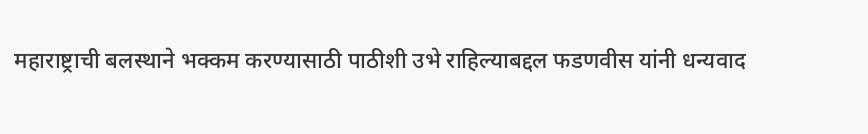महाराष्ट्राची बलस्थाने भक्कम करण्यासाठी पाठीशी उभे राहिल्याबद्दल फडणवीस यांनी धन्यवाद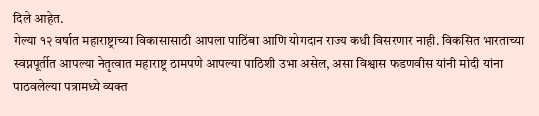दिले आहेत.
गेल्या १२ वर्षात महाराष्ट्राच्या विकासासाठी आपला पाठिंबा आणि योगदान राज्य कधी विसरणार नाही. विकसित भारताच्या स्वप्नपूर्तीत आपल्या नेतृत्वात महाराष्ट्र ठामपणे आपल्या पाठिशी उभा असेल, असा विश्वास फडणवीस यांनी मोदी यांना पाठवलेल्या पत्रामध्ये व्यक्त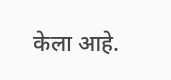केला आहे.